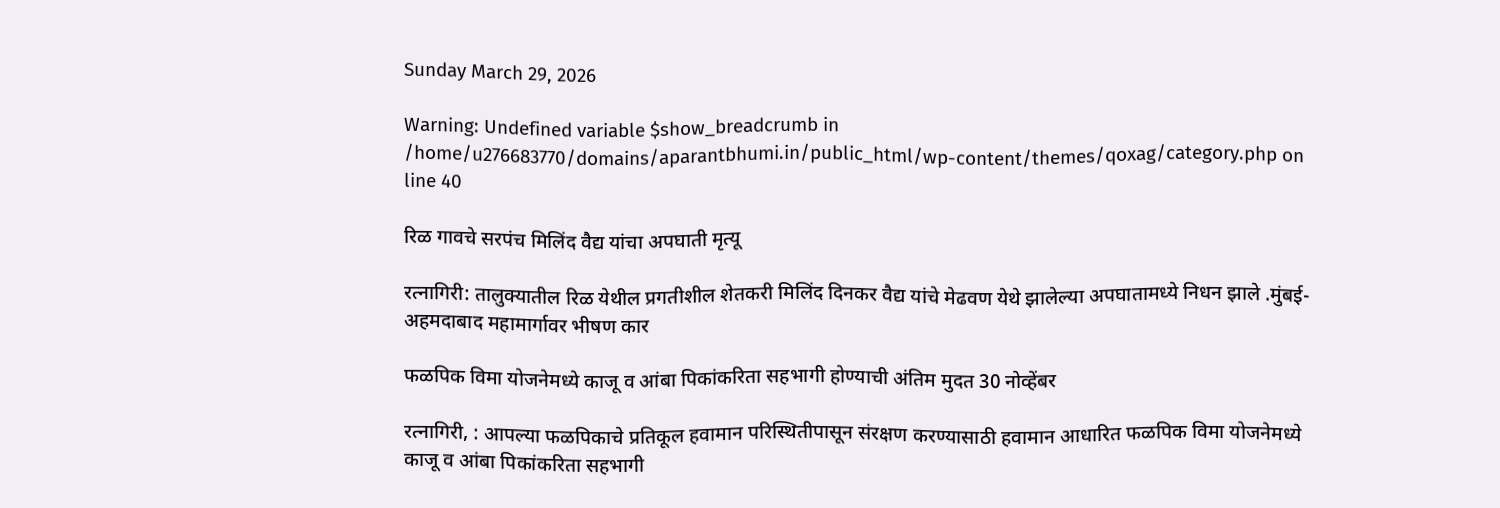Sunday March 29, 2026

Warning: Undefined variable $show_breadcrumb in /home/u276683770/domains/aparantbhumi.in/public_html/wp-content/themes/qoxag/category.php on line 40

रिळ गावचे सरपंच मिलिंद वैद्य यांचा अपघाती मृत्यू

रत्नागिरी: तालुक्यातील रिळ येथील प्रगतीशील शेतकरी मिलिंद दिनकर वैद्य यांचे मेढवण येथे झालेल्या अपघातामध्ये निधन झाले .मुंबई-अहमदाबाद महामार्गावर भीषण कार

फळपिक विमा योजनेमध्ये काजू व आंबा पिकांकरिता सहभागी होण्याची अंतिम मुदत 30 नोव्हेंबर

रत्नागिरी, : आपल्या फळपिकाचे प्रतिकूल हवामान परिस्थितीपासून संरक्षण करण्यासाठी हवामान आधारित फळपिक विमा योजनेमध्ये काजू व आंबा पिकांकरिता सहभागी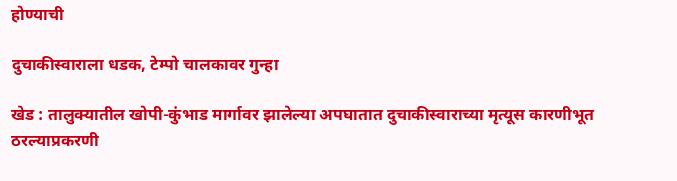होण्याची

दुचाकीस्वाराला धडक, टेम्पो चालकावर गुन्हा

खेड : तालुक्यातील खोपी-कुंभाड मार्गावर झालेल्या अपघातात दुचाकीस्वाराच्या मृत्यूस कारणीभूत ठरल्याप्रकरणी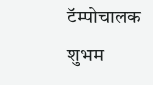टॅम्पोचालक शुभम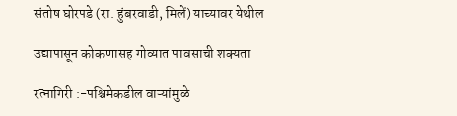संतोष घोरपडे (रा. हुंबरवाडी, मिलें) याच्यावर येथील

उद्यापासून कोकणासह गोव्यात पावसाची शक्यता

रत्नागिरी :-पश्चिमेकडील वाऱ्यांमुळे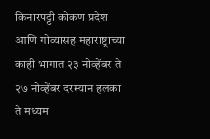किनारपट्टी कोकण प्रदेश आणि गोव्यासह महाराष्ट्राच्या काही भागात २३ नोव्हेंबर ते २७ नोव्हेंबर दरम्यान हलका ते मध्यम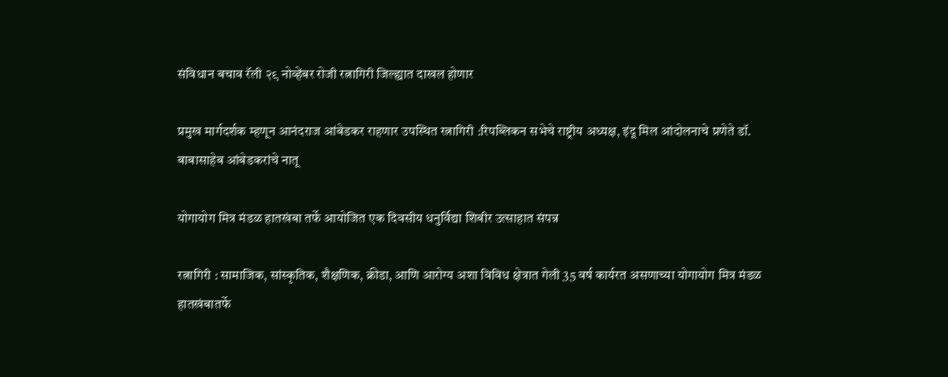संविधान बचाव रॅली २९ नोव्हेंबर रोजी रत्नागिरी जिल्ह्यात दाखल होणार

प्रमुख मार्गदर्शक म्हणून आनंदराज आंबेडकर राहणार उपस्थित रत्नागिरी :रिपब्लिकन सभेचे राष्ट्रीय अध्यक्ष, इंदू मिल आंदोलनाचे प्रणेते डॉ. बाबासाहेब आंबेडकरांचे नातू

योगायोग मित्र मंडळ हातखंबा तर्फे आयोजित एक दिवसीय धनुर्विद्या शिबीर उत्साहात संपन्न

रत्नागिरी : सामाजिक, सांस्कृतिक, शैक्षणिक, क्रीडा, आणि आरोग्य अशा विविध क्षेत्रात गेली 35 वर्ष कार्यरत असणाच्या योगायोग मित्र मंडळ हातखंबातर्फे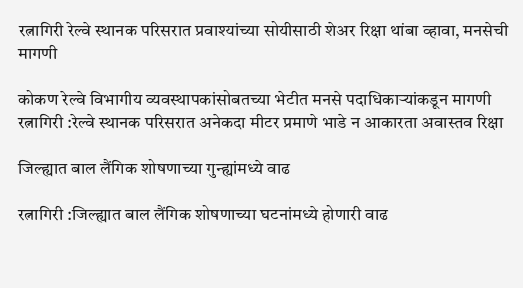रत्नागिरी रेल्वे स्थानक परिसरात प्रवाश्यांच्या सोयीसाठी शेअर रिक्षा थांबा व्हावा, मनसेची मागणी

कोकण रेल्वे विभागीय व्यवस्थापकांसोबतच्या भेटीत मनसे पदाधिकाऱ्यांकडून मागणी रत्नागिरी :रेल्वे स्थानक परिसरात अनेकदा मीटर प्रमाणे भाडे न आकारता अवास्तव रिक्षा

जिल्ह्यात बाल लैंगिक शोषणाच्या गुन्ह्यांमध्ये वाढ

रत्नागिरी :जिल्ह्यात बाल लैंगिक शोषणाच्या घटनांमध्ये होणारी वाढ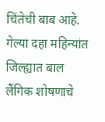चिंतेची बाब आहे. गेल्या दहा महिन्यांत जिल्ह्यात बाल लैंगिक शोषणाचे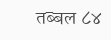तब्बल ८४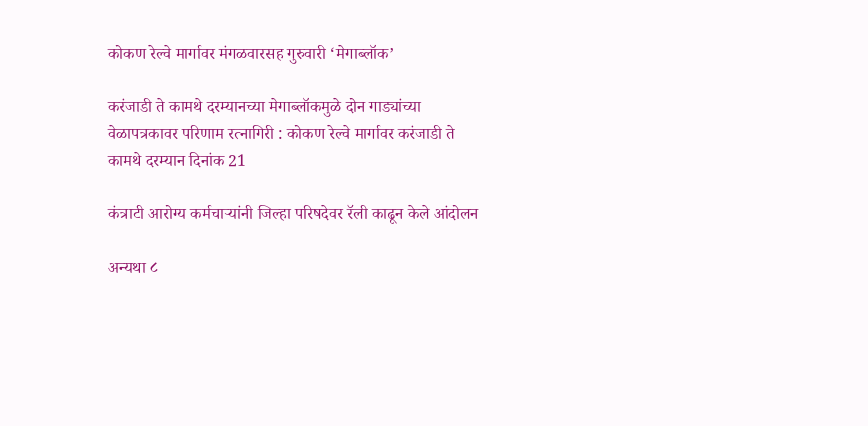कोकण रेल्वे मार्गावर मंगळवारसह गुरुवारी ‘मेगाब्लॉक’

करंजाडी ते कामथे दरम्यानच्या मेगाब्लॉकमुळे दोन गाड्यांच्या वेळापत्रकावर परिणाम रत्नागिरी : कोकण रेल्वे मार्गावर करंजाडी ते कामथे दरम्यान दिनांक 21

कंत्राटी आरोग्य कर्मचाऱ्यांनी जिल्हा परिषदेवर रॅली काढून केले आंदोलन

अन्यथा ८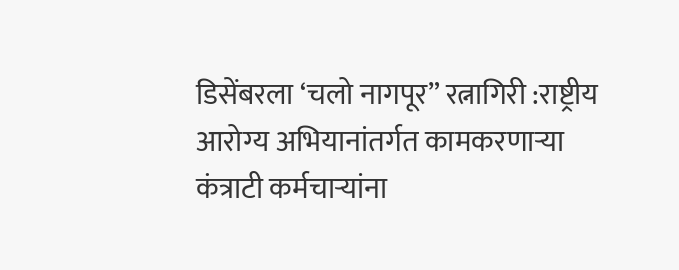डिसेंबरला ‘चलो नागपूर” रत्नागिरी :राष्ट्रीय आरोग्य अभियानांतर्गत कामकरणाऱ्या कंत्राटी कर्मचाऱ्यांना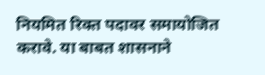नियमित रिक्त पदावर समायोजित करावे. या बाबत शासनाने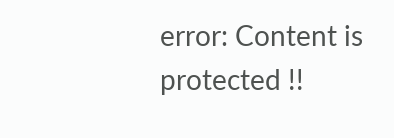error: Content is protected !!